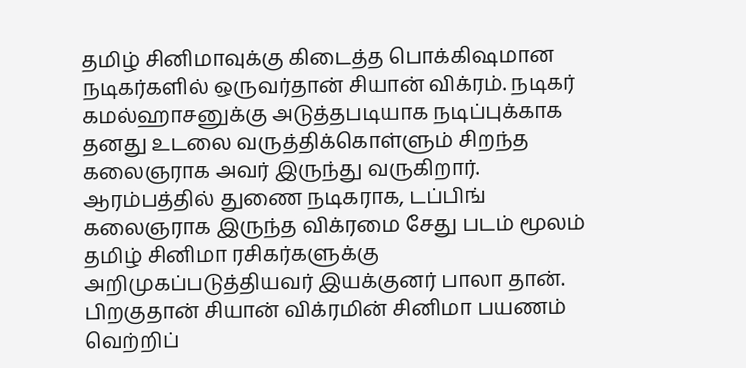தமிழ் சினிமாவுக்கு கிடைத்த பொக்கிஷமான நடிகர்களில் ஒருவர்தான் சியான் விக்ரம். நடிகர் கமல்ஹாசனுக்கு அடுத்தபடியாக நடிப்புக்காக தனது உடலை வருத்திக்கொள்ளும் சிறந்த கலைஞராக அவர் இருந்து வருகிறார். ஆரம்பத்தில் துணை நடிகராக, டப்பிங் கலைஞராக இருந்த விக்ரமை சேது படம் மூலம் தமிழ் சினிமா ரசிகர்களுக்கு அறிமுகப்படுத்தியவர் இயக்குனர் பாலா தான்.
பிறகுதான் சியான் விக்ரமின் சினிமா பயணம் வெற்றிப்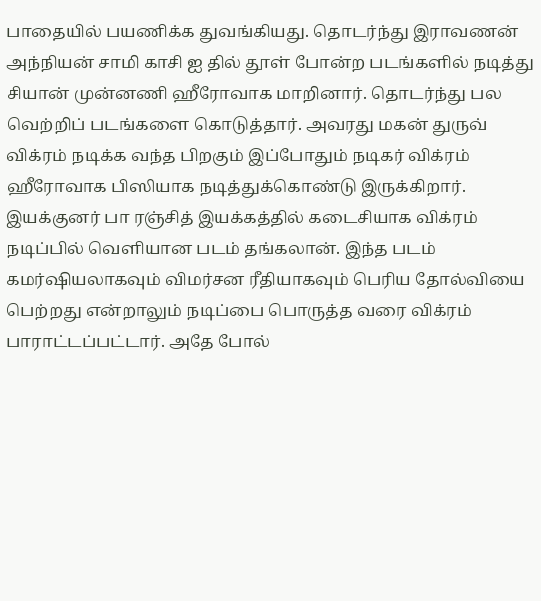பாதையில் பயணிக்க துவங்கியது. தொடர்ந்து இராவணன் அந்நியன் சாமி காசி ஐ தில் தூள் போன்ற படங்களில் நடித்து சியான் முன்னணி ஹீரோவாக மாறினார். தொடர்ந்து பல வெற்றிப் படங்களை கொடுத்தார். அவரது மகன் துருவ் விக்ரம் நடிக்க வந்த பிறகும் இப்போதும் நடிகர் விக்ரம் ஹீரோவாக பிஸியாக நடித்துக்கொண்டு இருக்கிறார்.
இயக்குனர் பா ரஞ்சித் இயக்கத்தில் கடைசியாக விக்ரம் நடிப்பில் வெளியான படம் தங்கலான். இந்த படம் கமர்ஷியலாகவும் விமர்சன ரீதியாகவும் பெரிய தோல்வியை பெற்றது என்றாலும் நடிப்பை பொருத்த வரை விக்ரம் பாராட்டப்பட்டார். அதே போல்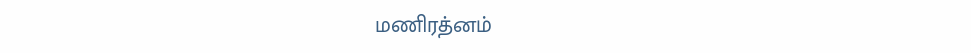மணிரத்னம்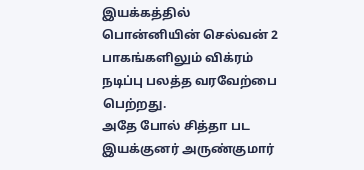இயக்கத்தில் பொன்னியின் செல்வன் 2 பாகங்களிலும் விக்ரம் நடிப்பு பலத்த வரவேற்பை பெற்றது.
அதே போல் சித்தா பட இயக்குனர் அருண்குமார்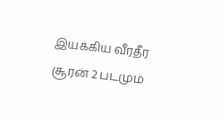இயக்கிய வீரதீர சூரன் 2 படமும்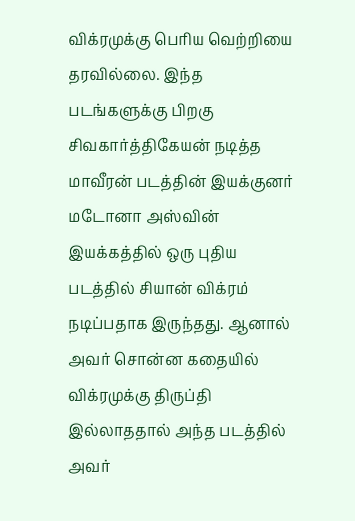விக்ரமுக்கு பெரிய வெற்றியை தரவில்லை. இந்த படங்களுக்கு பிறகு சிவகார்த்திகேயன் நடித்த மாவீரன் படத்தின் இயக்குனர் மடோனா அஸ்வின் இயக்கத்தில் ஒரு புதிய படத்தில் சியான் விக்ரம் நடிப்பதாக இருந்தது. ஆனால் அவர் சொன்ன கதையில் விக்ரமுக்கு திருப்தி இல்லாததால் அந்த படத்தில் அவர்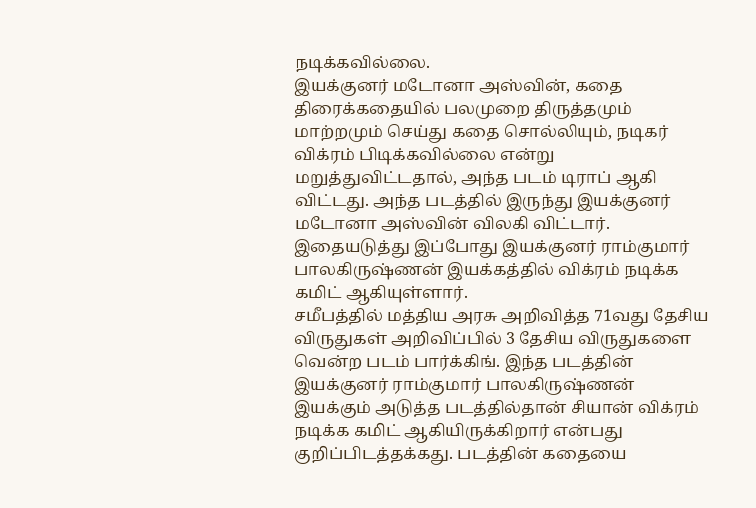நடிக்கவில்லை.
இயக்குனர் மடோனா அஸ்வின், கதை திரைக்கதையில் பலமுறை திருத்தமும் மாற்றமும் செய்து கதை சொல்லியும், நடிகர் விக்ரம் பிடிக்கவில்லை என்று மறுத்துவிட்டதால், அந்த படம் டிராப் ஆகி விட்டது. அந்த படத்தில் இருந்து இயக்குனர் மடோனா அஸ்வின் விலகி விட்டார். இதையடுத்து இப்போது இயக்குனர் ராம்குமார் பாலகிருஷ்ணன் இயக்கத்தில் விக்ரம் நடிக்க கமிட் ஆகியுள்ளார்.
சமீபத்தில் மத்திய அரசு அறிவித்த 71வது தேசிய விருதுகள் அறிவிப்பில் 3 தேசிய விருதுகளை வென்ற படம் பார்க்கிங். இந்த படத்தின் இயக்குனர் ராம்குமார் பாலகிருஷ்ணன் இயக்கும் அடுத்த படத்தில்தான் சியான் விக்ரம் நடிக்க கமிட் ஆகியிருக்கிறார் என்பது குறிப்பிடத்தக்கது. படத்தின் கதையை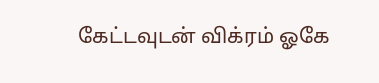கேட்டவுடன் விக்ரம் ஓகே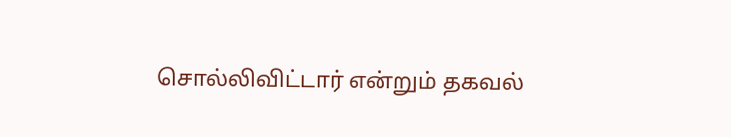சொல்லிவிட்டார் என்றும் தகவல்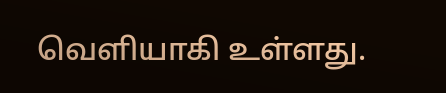வெளியாகி உள்ளது.